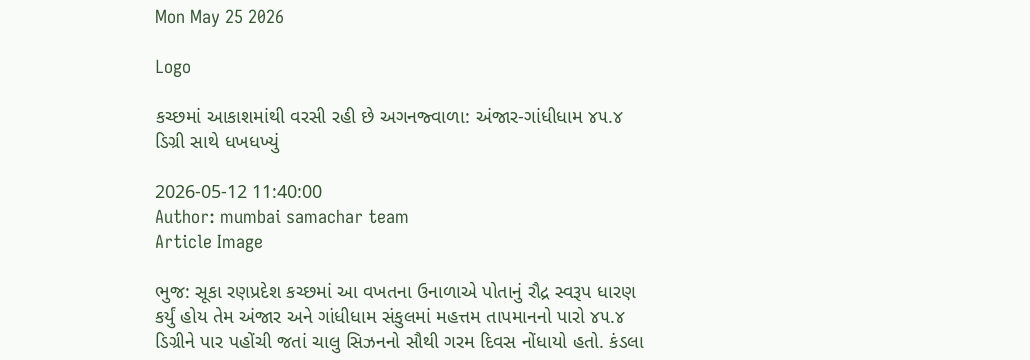Mon May 25 2026

Logo

કચ્છમાં આકાશમાંથી વરસી રહી છે અગનજ્વાળા: અંજાર-ગાંધીધામ ૪૫.૪ ડિગ્રી સાથે ધખધખ્યું

2026-05-12 11:40:00
Author: mumbai samachar team
Article Image

ભુજ: સૂકા રણપ્રદેશ કચ્છમાં આ વખતના ઉનાળાએ પોતાનું રૌદ્ર સ્વરૂપ ધારણ કર્યું હોય તેમ અંજાર અને ગાંધીધામ સંકુલમાં મહત્તમ તાપમાનનો પારો ૪૫.૪ ડિગ્રીને પાર પહોંચી જતાં ચાલુ સિઝનનો સૌથી ગરમ દિવસ નોંધાયો હતો. કંડલા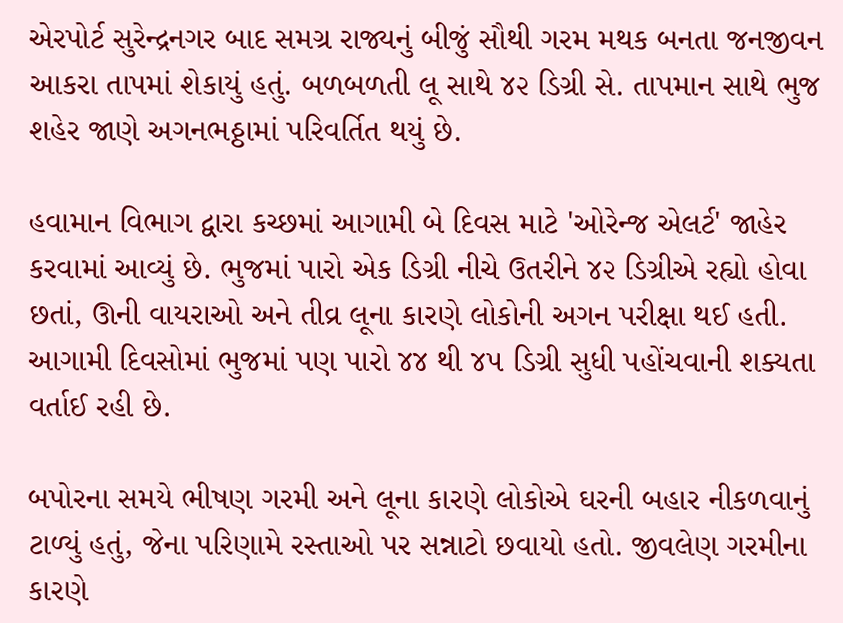એરપોર્ટ સુરેન્દ્રનગર બાદ સમગ્ર રાજ્યનું બીજું સૌથી ગરમ મથક બનતા જનજીવન આકરા તાપમાં શેકાયું હતું. બળબળતી લૂ સાથે ૪૨ ડિગ્રી સે. તાપમાન સાથે ભુજ શહેર જાણે અગનભઠ્ઠામાં પરિવર્તિત થયું છે.

હવામાન વિભાગ દ્વારા કચ્છમાં આગામી બે દિવસ માટે 'ઓરેન્જ એલર્ટ' જાહેર કરવામાં આવ્યું છે. ભુજમાં પારો એક ડિગ્રી નીચે ઉતરીને ૪૨ ડિગ્રીએ રહ્યો હોવા છતાં, ઊની વાયરાઓ અને તીવ્ર લૂના કારણે લોકોની અગન પરીક્ષા થઈ હતી. આગામી દિવસોમાં ભુજમાં પણ પારો ૪૪ થી ૪૫ ડિગ્રી સુધી પહોંચવાની શક્યતા વર્તાઈ રહી છે.

બપોરના સમયે ભીષણ ગરમી અને લૂના કારણે લોકોએ ઘરની બહાર નીકળવાનું ટાળ્યું હતું, જેના પરિણામે રસ્તાઓ પર સન્નાટો છવાયો હતો. જીવલેણ ગરમીના કારણે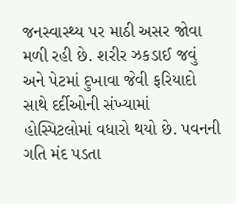જનસ્વાસ્થ્ય પર માઠી અસર જોવા મળી રહી છે. શરીર ઝકડાઈ જવું અને પેટમાં દુખાવા જેવી ફરિયાદો સાથે દર્દીઓની સંખ્યામાં હોસ્પિટલોમાં વધારો થયો છે. પવનની ગતિ મંદ પડતા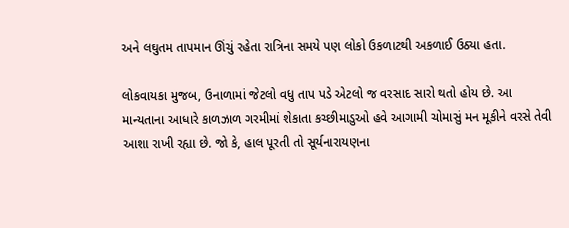અને લઘુતમ તાપમાન ઊંચું રહેતા રાત્રિના સમયે પણ લોકો ઉકળાટથી અકળાઈ ઉઠ્યા હતા.

લોકવાયકા મુજબ, ઉનાળામાં જેટલો વધુ તાપ પડે એટલો જ વરસાદ સારો થતો હોય છે. આ માન્યતાના આધારે કાળઝાળ ગરમીમાં શેકાતા કચ્છીમાડુઓ હવે આગામી ચોમાસું મન મૂકીને વરસે તેવી આશા રાખી રહ્યા છે. જો કે, હાલ પૂરતી તો સૂર્યનારાયણના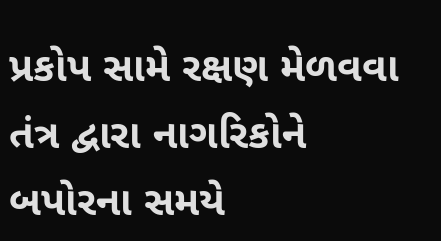પ્રકોપ સામે રક્ષણ મેળવવા તંત્ર દ્વારા નાગરિકોને બપોરના સમયે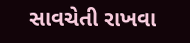સાવચેતી રાખવા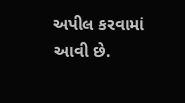અપીલ કરવામાં આવી છે.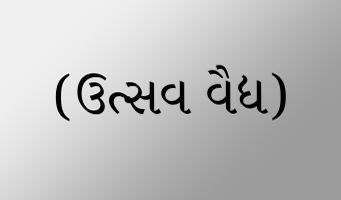(ઉત્સવ વૈદ્ય)